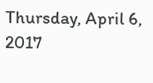Thursday, April 6, 2017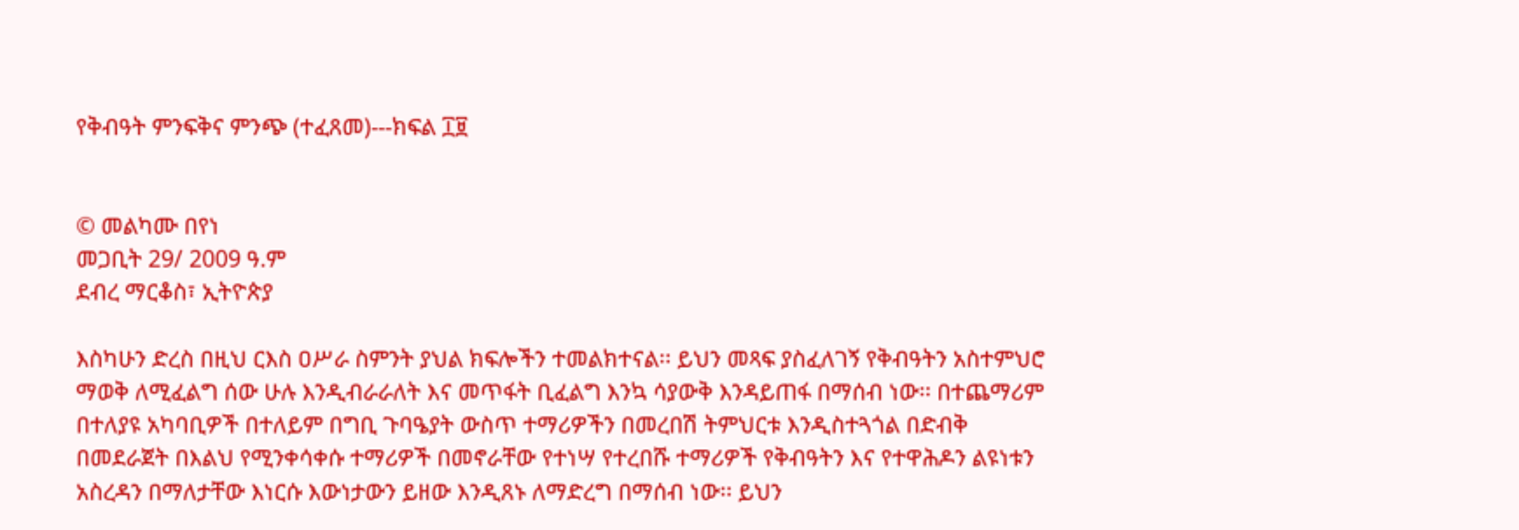የቅብዓት ምንፍቅና ምንጭ (ተፈጸመ)---ክፍል ፲፱


© መልካሙ በየነ
መጋቢት 29/ 2009 ዓ.ም
ደብረ ማርቆስ፣ ኢትዮጵያ

እስካሁን ድረስ በዚህ ርእስ ዐሥራ ስምንት ያህል ክፍሎችን ተመልክተናል፡፡ ይህን መጻፍ ያስፈለገኝ የቅብዓትን አስተምህሮ ማወቅ ለሚፈልግ ሰው ሁሉ እንዲብራራለት እና መጥፋት ቢፈልግ እንኳ ሳያውቅ እንዳይጠፋ በማሰብ ነው፡፡ በተጨማሪም በተለያዩ አካባቢዎች በተለይም በግቢ ጉባዔያት ውስጥ ተማሪዎችን በመረበሽ ትምህርቱ እንዲስተጓጎል በድብቅ በመደራጀት በእልህ የሚንቀሳቀሱ ተማሪዎች በመኖራቸው የተነሣ የተረበሹ ተማሪዎች የቅብዓትን እና የተዋሕዶን ልዩነቱን አስረዳን በማለታቸው እነርሱ እውነታውን ይዘው እንዲጸኑ ለማድረግ በማሰብ ነው፡፡ ይህን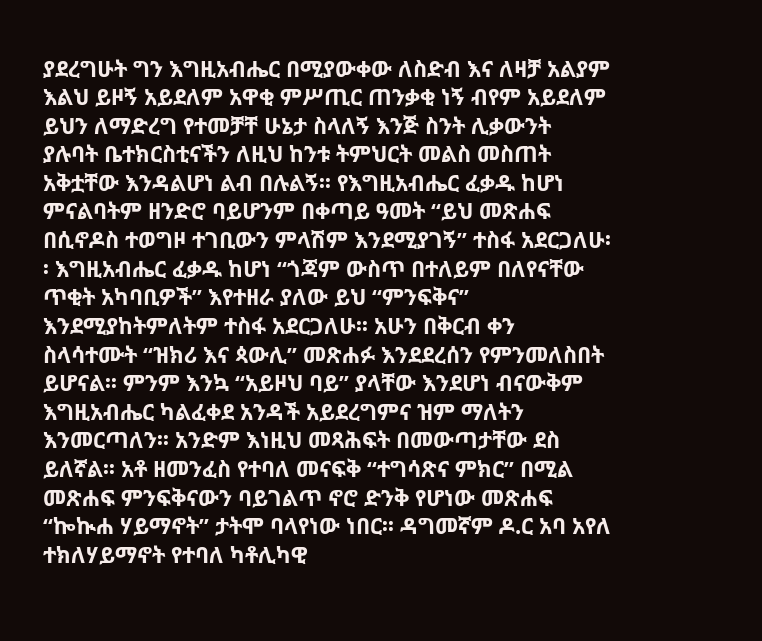ያደረግሁት ግን እግዚአብሔር በሚያውቀው ለስድብ እና ለዛቻ አልያም እልህ ይዞኝ አይደለም አዋቂ ምሥጢር ጠንቃቂ ነኝ ብየም አይደለም ይህን ለማድረግ የተመቻቸ ሁኔታ ስላለኝ እንጅ ስንት ሊቃውንት ያሉባት ቤተክርስቲናችን ለዚህ ከንቱ ትምህርት መልስ መስጠት አቅቷቸው እንዳልሆነ ልብ በሉልኝ፡፡ የእግዚአብሔር ፈቃዱ ከሆነ ምናልባትም ዘንድሮ ባይሆንም በቀጣይ ዓመት “ይህ መጽሐፍ በሲኖዶስ ተወግዞ ተገቢውን ምላሽም እንደሚያገኝ” ተስፋ አደርጋለሁ፡፡ እግዚአብሔር ፈቃዱ ከሆነ “ጎጃም ውስጥ በተለይም በለየናቸው ጥቂት አካባቢዎች” እየተዘራ ያለው ይህ “ምንፍቅና” እንደሚያከትምለትም ተስፋ አደርጋለሁ፡፡ አሁን በቅርብ ቀን ስላሳተሙት “ዝክሪ እና ጳውሊ” መጽሐፉ እንደደረሰን የምንመለስበት ይሆናል፡፡ ምንም እንኳ “አይዞህ ባይ” ያላቸው እንደሆነ ብናውቅም እግዚአብሔር ካልፈቀደ አንዳች አይደረግምና ዝም ማለትን እንመርጣለን፡፡ አንድም እነዚህ መጻሕፍት በመውጣታቸው ደስ ይለኛል፡፡ አቶ ዘመንፈስ የተባለ መናፍቅ “ተግሳጽና ምክር” በሚል መጽሐፍ ምንፍቅናውን ባይገልጥ ኖሮ ድንቅ የሆነው መጽሐፍ “ኰኲሐ ሃይማኖት” ታትሞ ባላየነው ነበር፡፡ ዳግመኛም ዶ.ር አባ አየለ ተክለሃይማኖት የተባለ ካቶሊካዊ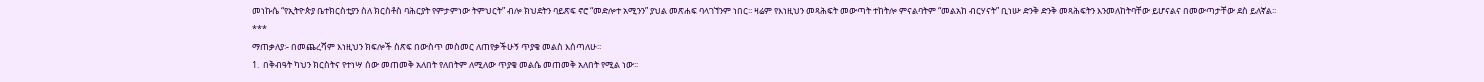መነኩሴ “የኢትዮጵያ ቤተክርስቲያን ስለ ክርስቶስ ባሕርያት የምታምነው ትምህርት” ብሎ ክህደትን ባይጽፍ ኖሮ “መድሎተ አሚንን” ያህል መጽሐፍ ባላገኘንም ነበር፡፡ ዛሬም የእነዚህን መጻሕፍት መውጣት ተከትሎ ምናልባትም “መልአከ ብርሃናት” ቢነሡ ድንቅ ድንቅ መጻሕፍትን እንመለከትባቸው ይሆናልና በመውጣታቸው ደስ ይለኛል፡፡
***
ማጠቃለያ፡- በመጨረሻም እነዚህን ክፍሎች ስጽፍ በውስጥ መስመር ለጠየቃችሁኝ ጥያቄ መልስ እሰጣለሁ፡፡
1.  በቅብዓት ካህን ክርስትና የተነሣ ሰው መጠመቅ አለበት የለበትም ለሚለው ጥያቄ መልሴ መጠመቅ አለበት የሚል ነው፡፡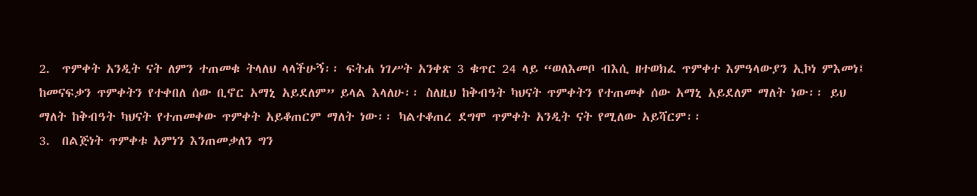2.  ጥምቀት አንዲት ናት ለምን ተጠመቁ ትላለህ ላላችሁኝ፡፡ ፍትሐ ነገሥት አንቀጽ 3 ቁጥር 24 ላይ “ወለእመቦ ብእሲ ዘተወክፈ ጥምቀተ እምዓላውያን ኢኮነ ምእመነ፤  ከመናፍቃን ጥምቀትን የተቀበለ ሰው ቢኖር አማኒ አይደለም” ይላል እላለሁ፡፡ ስለዚህ ከቅብዓት ካህናት ጥምቀትን የተጠመቀ ሰው አማኒ አይደለም ማለት ነው፡፡ ይህ ማለት ከቅብዓት ካህናት የተጠመቀው ጥምቀት አይቆጠርም ማለት ነው፡፡ ካልተቆጠረ ደግሞ ጥምቀት አንዲት ናት የሚለው አይሻርም፡፡
3.  በልጅነት ጥምቀቱ አምነን እንጠመቃለን ግን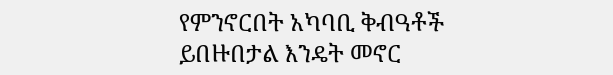የምንኖርበት አካባቢ ቅብዓቶች ይበዙበታል እንዴት መኖር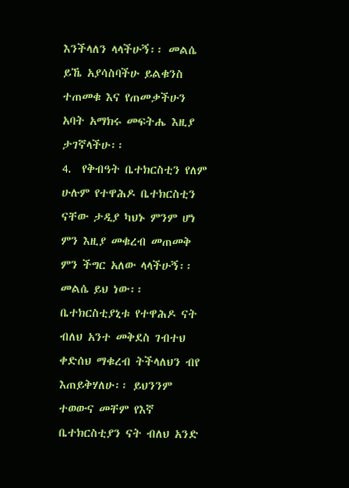እንችላለን ላላችሁኝ፡፡ መልሴ ይኼ አያሳስባችሁ ይልቁንስ ተጠመቁ እና የጠመቃችሁን አባት አማክሩ መፍትሔ እዚያ ታገኛላችሁ፡፡
4.  የቅብዓት ቤተክርስቲን የለም ሁሉም የተዋሕዶ ቤተክርስቲን ናቸው ታዲያ ካህኑ ምንም ሆነ ምን እዚያ መቁረብ መጠመቅ ምን ችግር አለው ላላችሁኝ፡፡ መልሴ ይህ ነው፡፡ ቤተክርስቲያኒቱ የተዋሕዶ ናት ብለህ አንተ መቅደስ ገብተህ ቀድሰህ ማቁረብ ትችላለህን ብየ እጠይቅሃለሁ፡፡ ይህንንም ተወውና መቸም የእኛ ቤተክርስቲያን ናት ብለህ አንድ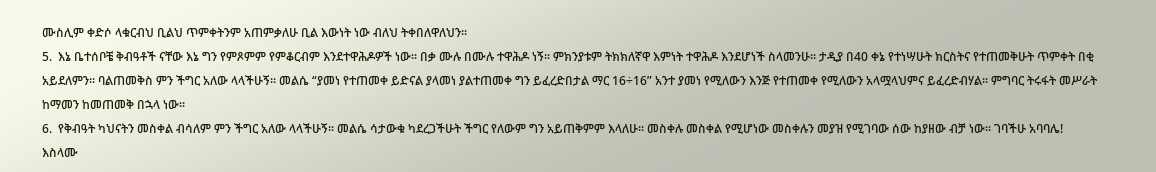ሙስሊም ቀድሶ ላቁርብህ ቢልህ ጥምቀትንም አጠምቃለሁ ቢል እውነት ነው ብለህ ትቀበለዋለህን፡፡
5.  እኔ ቤተሰቦቼ ቅብዓቶች ናቸው እኔ ግን የምጾምም የምቆርብም እንደተዋሕዶዎች ነው፡፡ በቃ ሙሉ በሙሉ ተዋሕዶ ነኝ፡፡ ምክንያቱም ትክክለኛዋ እምነት ተዋሕዶ እንደሆነች ስላመንሁ፡፡ ታዲያ በ40 ቀኔ የተነሣሁት ክርስትና የተጠመቅሁት ጥምቀት በቂ አይደለምን፡፡ ባልጠመቅስ ምን ችግር አለው ላላችሁኝ፡፡ መልሴ “ያመነ የተጠመቀ ይድናል ያላመነ ያልተጠመቀ ግን ይፈረድበታል ማር 16÷16” አንተ ያመነ የሚለውን እንጅ የተጠመቀ የሚለውን አላሟላህምና ይፈረድብሃል፡፡ ምግባር ትሩፋት መሥራት ከማመን ከመጠመቅ በኋላ ነው፡፡
6.  የቅብዓት ካህናትን መስቀል ብሳለም ምን ችግር አለው ላላችሁኝ፡፡ መልሴ ሳታውቁ ካደረጋችሁት ችግር የለውም ግን አይጠቅምም እላለሁ፡፡ መስቀሉ መስቀል የሚሆነው መስቀሉን መያዝ የሚገባው ሰው ከያዘው ብቻ ነው፡፡ ገባችሁ አባባሌ! እስላሙ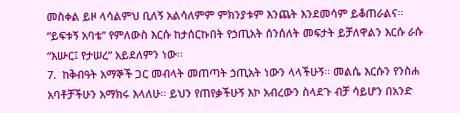መስቀል ይዞ ላሳልምህ ቢለኝ አልሳለምም ምክንያቱም እንጨት እንደመሳም ይቆጠራልና፡፡ “ይፍቱኝ አባቴ” የምለውስ እርሱ ከታሰርኩበት የኃጢአት ሰንሰለት መፍታት ይቻለዋልን እርሱ ራሱ “እሡር፤ የታሠረ” አይደለምን ነው፡፡
7.  ከቅብዓት አማኞች ጋር መብላት መጠጣት ኃጢአት ነውን ላላችሁኝ፡፡ መልሴ እርሱን የንስሐ አባቶቻችሁን አማክሩ እላለሁ፡፡ ይህን የጠየቃችሁኝ እኮ አብረውን ስላደጉ ብቻ ሳይሆን በአንድ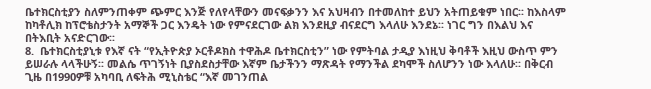ቤተክርስቲያን ስለምንጠቀም ጭምር እንጅ የለየላቸውን መናፍቃንን እና አህዛብን በተመለከተ ይህን አትጠይቁም ነበር፡፡ ከእስላም ከካቶሊክ ከፕሮቴስታንት አማኞች ጋር እንዴት ነው የምናደርገው ልክ እንደዚያ ብናደርግ እላለሁ እንደኔ፡፡ ነገር ግን በእልህ እና በትእቢት አናድርገው፡፡
8.  ቤተክርስቲያኒቱ የእኛ ናት “የኢትዮጵያ ኦርቶዶክስ ተዋሕዶ ቤተክርስቲን” ነው የምትባል ታዲያ እነዚህ ቅባቶች እዚህ ውስጥ ምን ይሠራሉ ላላችሁኝ፡፡ መልሴ ጥገኝነት ቢያስደስታቸው እኛም ቤታችንን ማጽዳት የማንችል ደካሞች ስለሆንን ነው እላለሁ፡፡ በቅርብ ጊዜ በ1990ዎቹ አካባቢ ለፍትሕ ሚኒስቴር “እኛ መገንጠል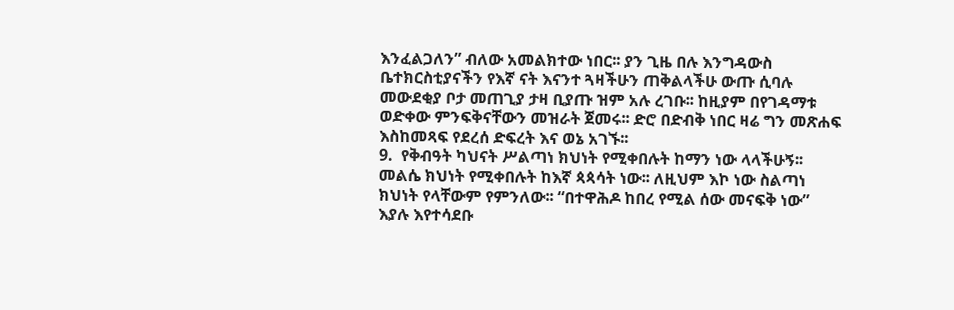እንፈልጋለን” ብለው አመልክተው ነበር፡፡ ያን ጊዜ በሉ እንግዳውስ ቤተክርስቲያናችን የእኛ ናት እናንተ ጓዛችሁን ጠቅልላችሁ ውጡ ሲባሉ መውደቂያ ቦታ መጠጊያ ታዛ ቢያጡ ዝም አሉ ረገቡ፡፡ ከዚያም በየገዳማቱ ወድቀው ምንፍቅናቸውን መዝራት ጀመሩ፡፡ ድሮ በድብቅ ነበር ዛሬ ግን መጽሐፍ እስከመጻፍ የደረሰ ድፍረት እና ወኔ አገኙ፡፡
9.  የቅብዓት ካህናት ሥልጣነ ክህነት የሚቀበሉት ከማን ነው ላላችሁኝ፡፡ መልሴ ክህነት የሚቀበሉት ከእኛ ጳጳሳት ነው፡፡ ለዚህም እኮ ነው ስልጣነ ክህነት የላቸውም የምንለው፡፡ “በተዋሕዶ ከበረ የሚል ሰው መናፍቅ ነው” እያሉ እየተሳደቡ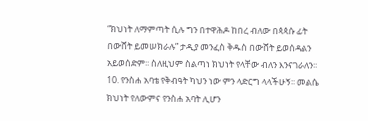“ክህነት ለማምጣት ሲሉ ግን በተዋሕዶ ከበረ ብለው በጳጳሱ ፊት በውሸት ይመሠክራሉ” ታዲያ መንፈስ ቅዱስ በውሸት ይወሰዳልን አይወሰድም፡፡ ስለዚህም ስልጣነ ክህነት የላቸው ብለን እንናገራለን፡፡
10. የንስሐ አባቴ የቅብዓት ካህን ነው ምን ላድርግ ላላችሁኝ፡፡ መልሴ ክህነት የለውምና የንስሐ አባት ሊሆን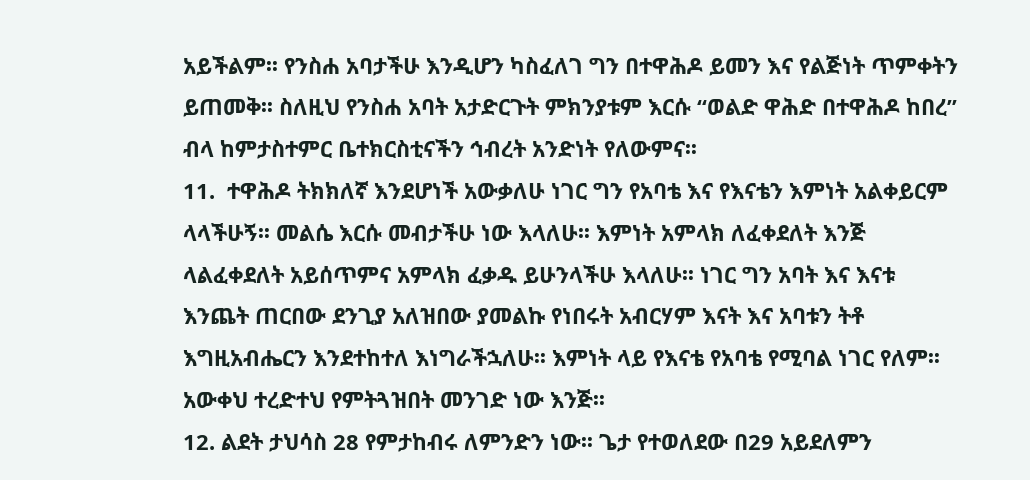አይችልም፡፡ የንስሐ አባታችሁ እንዲሆን ካስፈለገ ግን በተዋሕዶ ይመን እና የልጅነት ጥምቀትን ይጠመቅ፡፡ ስለዚህ የንስሐ አባት አታድርጉት ምክንያቱም እርሱ “ወልድ ዋሕድ በተዋሕዶ ከበረ” ብላ ከምታስተምር ቤተክርስቲናችን ኅብረት አንድነት የለውምና፡፡
11.  ተዋሕዶ ትክክለኛ እንደሆነች አውቃለሁ ነገር ግን የአባቴ እና የእናቴን እምነት አልቀይርም ላላችሁኝ፡፡ መልሴ እርሱ መብታችሁ ነው እላለሁ፡፡ እምነት አምላክ ለፈቀደለት እንጅ ላልፈቀደለት አይሰጥምና አምላክ ፈቃዱ ይሁንላችሁ እላለሁ፡፡ ነገር ግን አባት እና እናቱ እንጨት ጠርበው ደንጊያ አለዝበው ያመልኩ የነበሩት አብርሃም እናት እና አባቱን ትቶ እግዚአብሔርን እንደተከተለ እነግራችኋለሁ፡፡ እምነት ላይ የእናቴ የአባቴ የሚባል ነገር የለም፡፡ አውቀህ ተረድተህ የምትጓዝበት መንገድ ነው እንጅ፡፡
12. ልደት ታህሳስ 28 የምታከብሩ ለምንድን ነው፡፡ ጌታ የተወለደው በ29 አይደለምን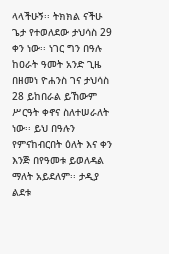ላላችሁኝ፡፡ ትክክል ናችሁ ጌታ የተወለደው ታህሳስ 29 ቀን ነው፡፡ ነገር ግን በዓሉ ከዐራት ዓመት አንድ ጊዜ በዘመነ ዮሐንስ ገና ታህሳስ 28 ይከበራል ይኸውም ሥርዓት ቀኖና ስለተሠራለት ነው፡፡ ይህ በዓሉን የምናከብርበት ዕለት እና ቀን እንጅ በየዓመቱ ይወለዳል ማለት አይደለም፡፡ ታዲያ ልደቱ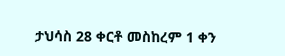ታህሳስ 28 ቀርቶ መስከረም 1 ቀን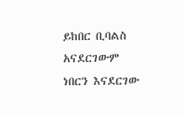ይከበር ቢባልስ አናደርገውም ነበርን እናደርገው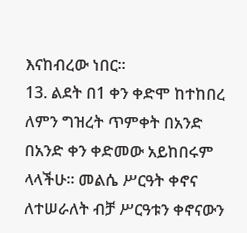እናከብረው ነበር፡፡
13. ልደት በ1 ቀን ቀድሞ ከተከበረ ለምን ግዝረት ጥምቀት በአንድ በአንድ ቀን ቀድመው አይከበሩም ላላችሁ፡፡ መልሴ ሥርዓት ቀኖና ለተሠራለት ብቻ ሥርዓቱን ቀኖናውን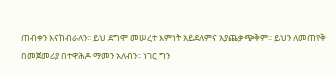ጠብቀን እናከብራለን፡፡ ይህ ደግሞ መሠረተ እምነት አይደለምና አያጨቃጭቅም፡፡ ይህን ለመጠየቅ በመጀመሪያ በተዋሕዶ ማመን አለብን፡፡ ነገር ግን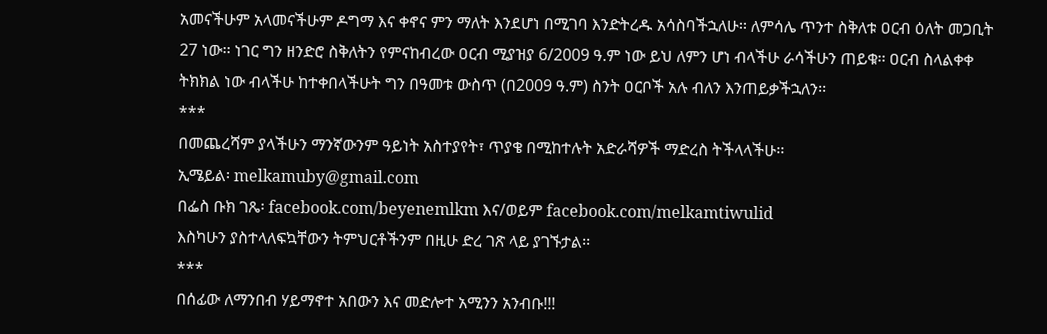አመናችሁም አላመናችሁም ዶግማ እና ቀኖና ምን ማለት እንደሆነ በሚገባ እንድትረዱ አሳስባችኋለሁ፡፡ ለምሳሌ ጥንተ ስቅለቱ ዐርብ ዕለት መጋቢት 27 ነው፡፡ ነገር ግን ዘንድሮ ስቅለትን የምናከብረው ዐርብ ሚያዝያ 6/2009 ዓ.ም ነው ይህ ለምን ሆነ ብላችሁ ራሳችሁን ጠይቁ፡፡ ዐርብ ስላልቀቀ ትክክል ነው ብላችሁ ከተቀበላችሁት ግን በዓመቱ ውስጥ (በ2009 ዓ.ም) ስንት ዐርቦች አሉ ብለን እንጠይቃችኋለን፡፡
***
በመጨረሻም ያላችሁን ማንኛውንም ዓይነት አስተያየት፣ ጥያቄ በሚከተሉት አድራሻዎች ማድረስ ትችላላችሁ፡፡
ኢሜይል፡ melkamuby@gmail.com
በፌስ ቡክ ገጼ፡ facebook.com/beyenemlkm እና/ወይም facebook.com/melkamtiwulid
እስካሁን ያስተላለፍኳቸውን ትምህርቶችንም በዚሁ ድረ ገጽ ላይ ያገኙታል፡፡
***
በሰፊው ለማንበብ ሃይማኖተ አበውን እና መድሎተ አሚንን አንብቡ!!!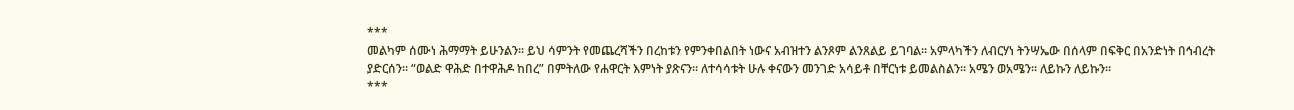***
መልካም ሰሙነ ሕማማት ይሁንልን፡፡ ይህ ሳምንት የመጨረሻችን በረከቱን የምንቀበልበት ነውና አብዝተን ልንጾም ልንጸልይ ይገባል፡፡ አምላካችን ለብርሃነ ትንሣኤው በሰላም በፍቅር በአንድነት በኅብረት ያድርሰን፡፡ “ወልድ ዋሕድ በተዋሕዶ ከበረ” በምትለው የሐዋርት እምነት ያጽናን፡፡ ለተሳሳቱት ሁሉ ቀናውን መንገድ አሳይቶ በቸርነቱ ይመልስልን፡፡ አሜን ወአሜን፡፡ ለይኩን ለይኩን፡፡
***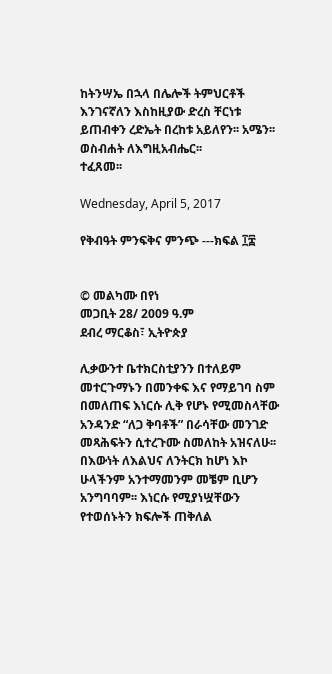ከትንሣኤ በኋላ በሌሎች ትምህርቶች እንገናኛለን እስከዚያው ድረስ ቸርነቱ ይጠብቀን ረድኤት በረከቱ አይለየን፡፡ አሜን፡፡
ወስብሐት ለእግዚአብሔር፡፡
ተፈጸመ፡፡

Wednesday, April 5, 2017

የቅብዓት ምንፍቅና ምንጭ ---ክፍል ፲፰


© መልካሙ በየነ
መጋቢት 28/ 2009 ዓ.ም
ደብረ ማርቆስ፣ ኢትዮጵያ

ሊቃውንተ ቤተክርስቲያንን በተለይም መተርጉማኑን በመንቀፍ እና የማይገባ ስም በመለጠፍ እነርሱ ሊቅ የሆኑ የሚመስላቸው አንዳንድ “ለጋ ቅባቶች” በራሳቸው መንገድ መጻሕፍትን ሲተረጉሙ ስመለከት አዝናለሁ፡፡ በእውነት ለእልህና ለንትርክ ከሆነ እኮ ሁላችንም አንተማመንም መቼም ቢሆን አንግባባም፡፡ እነርሱ የሚያነሧቸውን የተወሰኑትን ክፍሎች ጠቅለል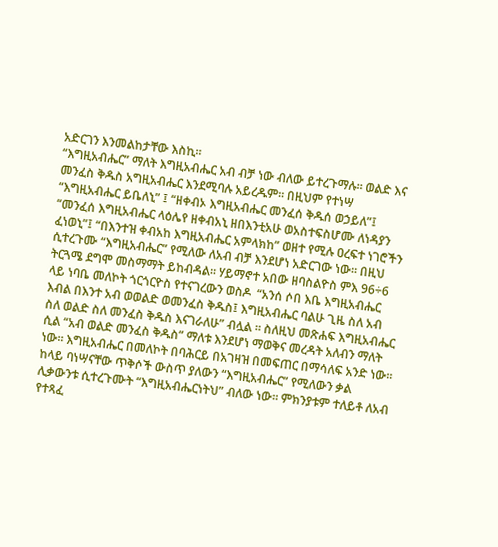አድርገን እንመልከታቸው እስኪ፡፡
“እግዚአብሔር” ማለት እግዚአብሔር አብ ብቻ ነው ብለው ይተረጉማሉ፡፡ ወልድ እና መንፈስ ቅዱስ አግዚአብሔር እንደሚባሉ አይረዱም፡፡ በዚህም የተነሣ “እግዚአብሔር ይቤለኒ” ፤ “ዘቀብኦ እግዚአብሔር መንፈሰ ቅዱሰ ወኃይለ”፤ “መንፈሰ እግዚአብሔር ላዕሌየ ዘቀብአኒ ዘበእንቲአሁ ወአስተፍስሆሙ ለነዳያን ፈነወኒ”፤ “በእንተዝ ቀብአከ እግዚአብሔር አምላክከ” ወዘተ የሚሉ ዐረፍተ ነገሮችን ሲተረጉሙ “እግዚአብሔር” የሚለው ለአብ ብቻ እንደሆነ አድርገው ነው፡፡ በዚህ ትርጓሜ ደግሞ መስማማት ይከብዳል፡፡ ሃይማኖተ አበው ዘባስልዮስ ምእ 96÷6 ላይ ነባቤ መለኮት ጎርጎርዮስ የተናገረውን ወስዶ  “አንሰ ሶበ እቤ እግዚአብሔር እብል በእንተ አብ ወወልድ ወመንፈስ ቅዱስ፤ እግዚአብሔር ባልሁ ጊዜ ስለ አብ ስለ ወልድ ስለ መንፈስ ቅዱስ እናገራለሁ” ብሏል ፡፡ ስለዚህ መጽሐፍ እግዚአብሔር ሲል “አብ ወልድ መንፈስ ቅዱስ” ማለቱ እንደሆነ ማወቅና መረዳት አለብን ማለት ነው፡፡ እግዚአብሔር በመለኮት በባሕርይ በአገዛዝ በመፍጠር በማሳለፍ አንድ ነው፡፡ ከላይ ባነሣናቸው ጥቅሶች ውስጥ ያለውን “እግዚአብሔር” የሚለውን ቃል ሊቃውንቱ ሲተረጉሙት “እግዚአብሔርነትህ” ብለው ነው፡፡ ምክንያቱም ተለይቶ ለአብ የተጻፈ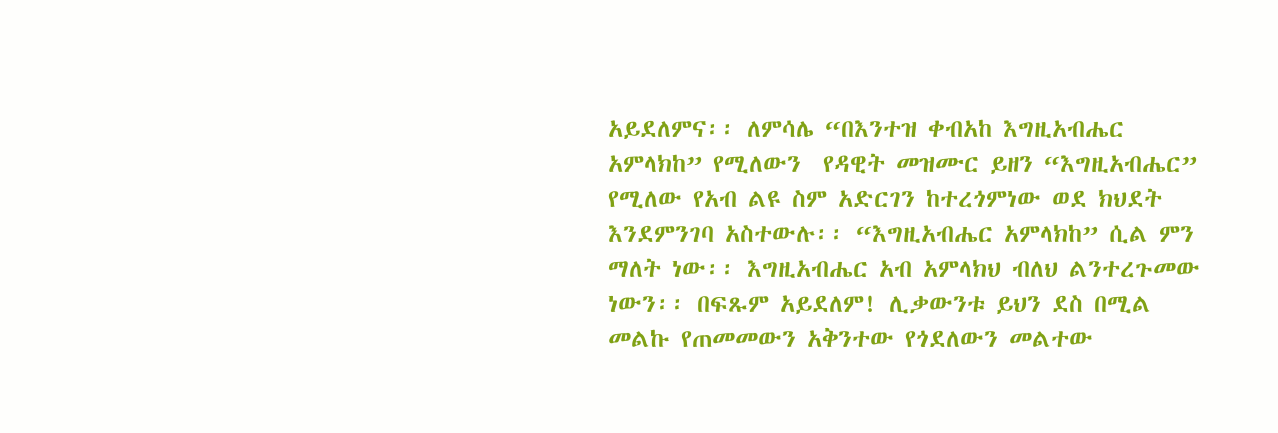አይደለምና፡፡ ለምሳሌ “በእንተዝ ቀብአከ እግዚአብሔር አምላክከ” የሚለውን  የዳዊት መዝሙር ይዘን “እግዚአብሔር” የሚለው የአብ ልዩ ስም አድርገን ከተረጎምነው ወደ ክህደት እንደምንገባ አስተውሉ፡፡ “እግዚአብሔር አምላክከ” ሲል ምን ማለት ነው፡፡ እግዚአብሔር አብ አምላክህ ብለህ ልንተረጉመው ነውን፡፡ በፍጹም አይደለም! ሊቃውንቱ ይህን ደስ በሚል መልኩ የጠመመውን አቅንተው የጎደለውን መልተው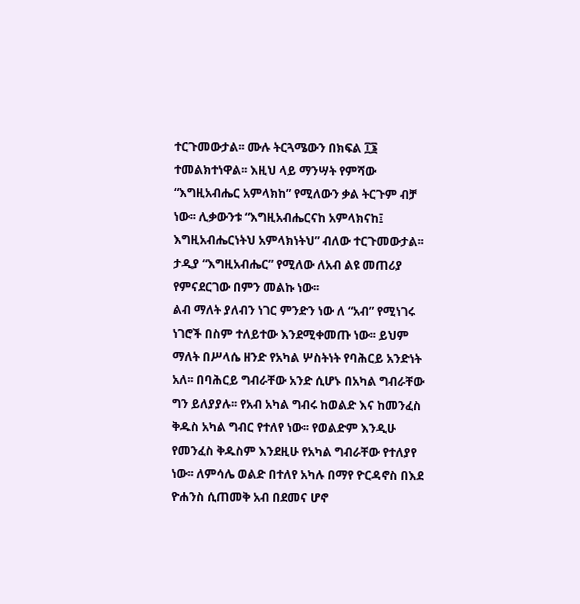ተርጉመውታል፡፡ ሙሉ ትርጓሜውን በክፍል ፲፮ ተመልክተነዋል፡፡ እዚህ ላይ ማንሣት የምሻው “እግዚአብሔር አምላክከ” የሚለውን ቃል ትርጉም ብቻ ነው፡፡ ሊቃውንቱ “እግዚአብሔርናከ አምላክናከ፤ እግዚአብሔርነትህ አምላክነትህ” ብለው ተርጉመውታል፡፡ ታዲያ “እግዚአብሔር” የሚለው ለአብ ልዩ መጠሪያ የምናደርገው በምን መልኩ ነው፡፡
ልብ ማለት ያለብን ነገር ምንድን ነው ለ “አብ” የሚነገሩ ነገሮች በስም ተለይተው እንደሚቀመጡ ነው፡፡ ይህም ማለት በሥላሴ ዘንድ የአካል ሦስትነት የባሕርይ አንድነት አለ፡፡ በባሕርይ ግብራቸው አንድ ሲሆኑ በአካል ግብራቸው ግን ይለያያሉ፡፡ የአብ አካል ግብሩ ከወልድ እና ከመንፈስ ቅዱስ አካል ግብር የተለየ ነው፡፡ የወልድም እንዲሁ የመንፈስ ቅዱስም እንደዚሁ የአካል ግብራቸው የተለያየ ነው፡፡ ለምሳሌ ወልድ በተለየ አካሉ በማየ ዮርዳኖስ በእደ ዮሐንስ ሲጠመቅ አብ በደመና ሆኖ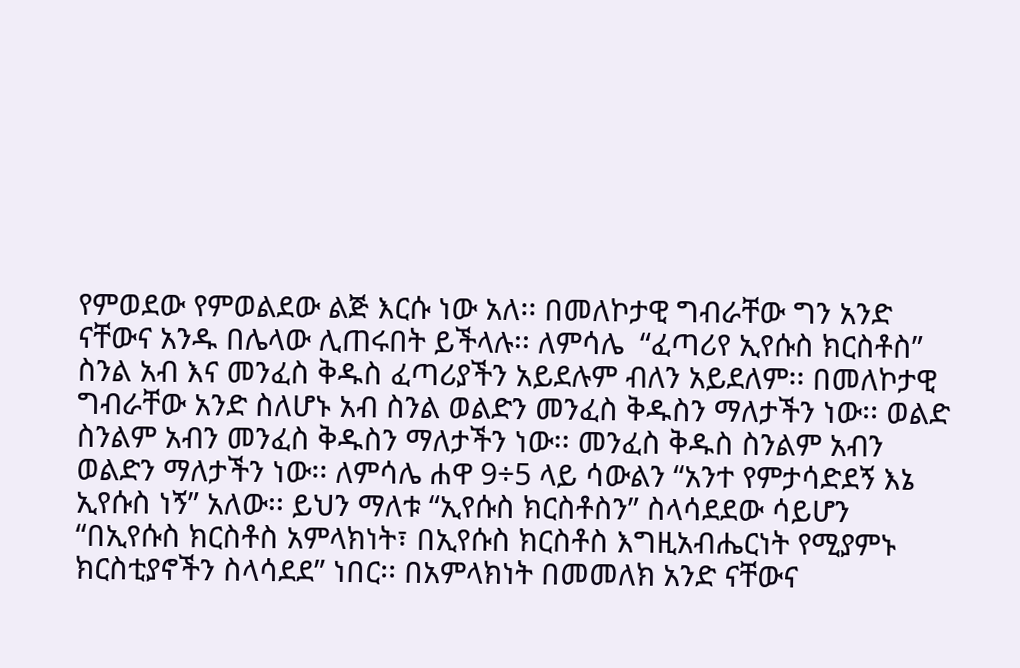የምወደው የምወልደው ልጅ እርሱ ነው አለ፡፡ በመለኮታዊ ግብራቸው ግን አንድ ናቸውና አንዱ በሌላው ሊጠሩበት ይችላሉ፡፡ ለምሳሌ  “ፈጣሪየ ኢየሱስ ክርስቶስ” ስንል አብ እና መንፈስ ቅዱስ ፈጣሪያችን አይደሉም ብለን አይደለም፡፡ በመለኮታዊ ግብራቸው አንድ ስለሆኑ አብ ስንል ወልድን መንፈስ ቅዱስን ማለታችን ነው፡፡ ወልድ ስንልም አብን መንፈስ ቅዱስን ማለታችን ነው፡፡ መንፈስ ቅዱስ ስንልም አብን ወልድን ማለታችን ነው፡፡ ለምሳሌ ሐዋ 9÷5 ላይ ሳውልን “አንተ የምታሳድደኝ እኔ ኢየሱስ ነኝ” አለው፡፡ ይህን ማለቱ “ኢየሱስ ክርስቶስን” ስላሳደደው ሳይሆን “በኢየሱስ ክርስቶስ አምላክነት፣ በኢየሱስ ክርስቶስ እግዚአብሔርነት የሚያምኑ ክርስቲያኖችን ስላሳደደ” ነበር፡፡ በአምላክነት በመመለክ አንድ ናቸውና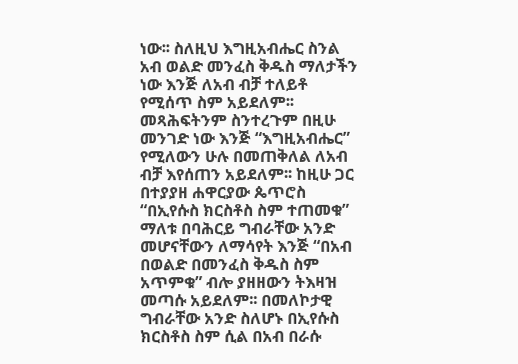ነው፡፡ ስለዚህ እግዚአብሔር ስንል አብ ወልድ መንፈስ ቅዱስ ማለታችን ነው እንጅ ለአብ ብቻ ተለይቶ የሚሰጥ ስም አይደለም፡፡ መጻሕፍትንም ስንተረጉም በዚሁ መንገድ ነው እንጅ “እግዚአብሔር” የሚለውን ሁሉ በመጠቅለል ለአብ ብቻ እየሰጠን አይደለም፡፡ ከዚሁ ጋር በተያያዘ ሐዋርያው ጴጥሮስ “በኢየሱስ ክርስቶስ ስም ተጠመቁ” ማለቱ በባሕርይ ግብራቸው አንድ መሆናቸውን ለማሳየት እንጅ “በአብ በወልድ በመንፈስ ቅዱስ ስም አጥምቁ” ብሎ ያዘዘውን ትእዛዝ መጣሱ አይደለም፡፡ በመለኮታዊ ግብራቸው አንድ ስለሆኑ በኢየሱስ ክርስቶስ ስም ሲል በአብ በራሱ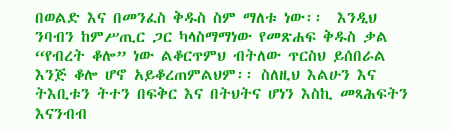በወልድ እና በመንፈስ ቅዱስ ስም ማለቱ ነው፡፡  እንዲህ ንባብን ከምሥጢር ጋር ካላስማማነው የመጽሐፍ ቅዱስ ቃል “የብረት ቆሎ” ነው ልቆርጥምህ ብትለው ጥርስህ ይሰበራል እንጅ ቆሎ ሆኖ አይቆረጠምልህም፡፡ ስለዚህ እልሁን እና ትእቢቱን ትተን በፍቅር እና በትህትና ሆነን እስኪ መጻሕፍትን እናንብብ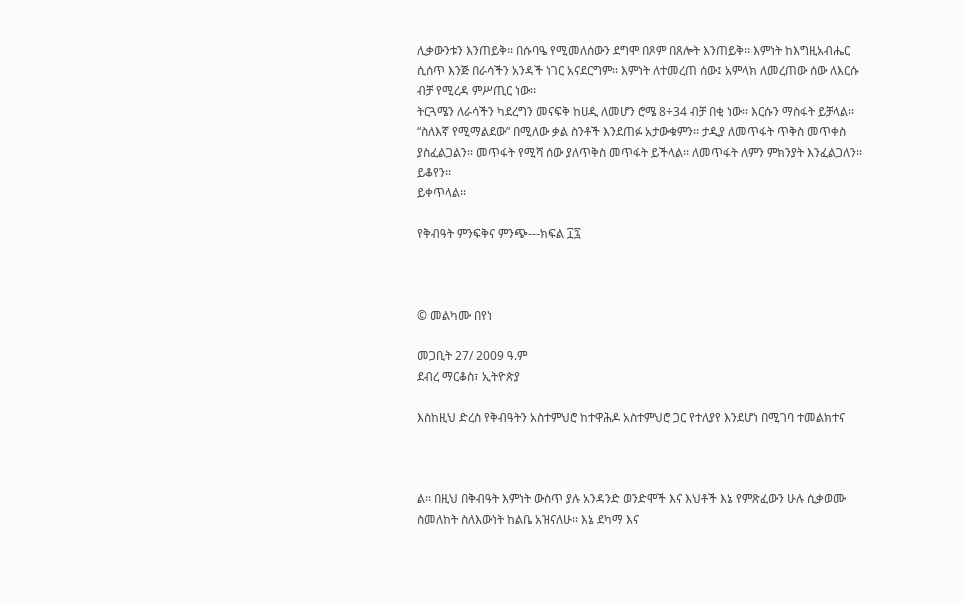ሊቃውንቱን እንጠይቅ፡፡ በሱባዔ የሚመለሰውን ደግሞ በጾም በጸሎት እንጠይቅ፡፡ እምነት ከእግዚአብሔር ሲሰጥ እንጅ በራሳችን አንዳች ነገር አናደርግም፡፡ እምነት ለተመረጠ ሰው፤ አምላክ ለመረጠው ሰው ለእርሱ ብቻ የሚረዳ ምሥጢር ነው፡፡
ትርጓሜን ለራሳችን ካደረግን መናፍቅ ከሀዲ ለመሆን ሮሜ 8÷34 ብቻ በቂ ነው፡፡ እርሱን ማስፋት ይቻላል፡፡ “ስለእኛ የሚማልደው” በሚለው ቃል ስንቶች እንደጠፉ አታውቁምን፡፡ ታዲያ ለመጥፋት ጥቅስ መጥቀስ ያስፈልጋልን፡፡ መጥፋት የሚሻ ሰው ያለጥቅስ መጥፋት ይችላል፡፡ ለመጥፋት ለምን ምክንያት እንፈልጋለን፡፡
ይቆየን፡፡
ይቀጥላል፡፡

የቅብዓት ምንፍቅና ምንጭ---ክፍል ፲፯



© መልካሙ በየነ

መጋቢት 27/ 2009 ዓ.ም
ደብረ ማርቆስ፣ ኢትዮጵያ

እስከዚህ ድረስ የቅብዓትን አስተምህሮ ከተዋሕዶ አስተምህሮ ጋር የተለያየ እንደሆነ በሚገባ ተመልክተና



ል፡፡ በዚህ በቅብዓት እምነት ውስጥ ያሉ አንዳንድ ወንድሞች እና እህቶች እኔ የምጽፈውን ሁሉ ሲቃወሙ ስመለከት ስለእውነት ከልቤ አዝናለሁ፡፡ እኔ ደካማ እና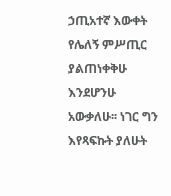ኃጢአተኛ እውቀት የሌለኝ ምሥጢር ያልጠነቀቅሁ እንደሆንሁ አውቃለሁ፡፡ ነገር ግን እየጻፍኩት ያለሁት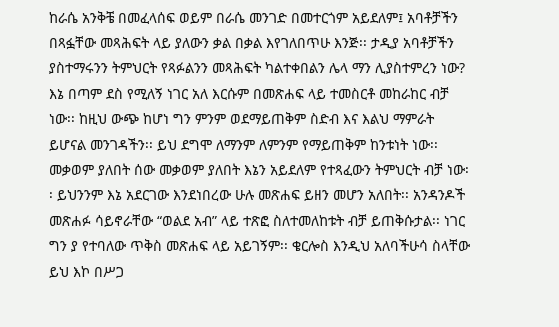ከራሴ አንቅቼ በመፈላሰፍ ወይም በራሴ መንገድ በመተርጎም አይደለም፤ አባቶቻችን በጻፏቸው መጻሕፍት ላይ ያለውን ቃል በቃል እየገለበጥሁ እንጅ፡፡ ታዲያ አባቶቻችን ያስተማሩንን ትምህርት የጻፉልንን መጻሕፍት ካልተቀበልን ሌላ ማን ሊያስተምረን ነው?
እኔ በጣም ደስ የሚለኝ ነገር አለ እርሱም በመጽሐፍ ላይ ተመስርቶ መከራከር ብቻ ነው፡፡ ከዚህ ውጭ ከሆነ ግን ምንም ወደማይጠቅም ስድብ እና እልህ ማምራት ይሆናል መንገዳችን፡፡ ይህ ደግሞ ለማንም ለምንም የማይጠቅም ከንቱነት ነው፡፡ መቃወም ያለበት ሰው መቃወም ያለበት እኔን አይደለም የተጻፈውን ትምህርት ብቻ ነው፡፡ ይህንንም እኔ አደርገው እንደነበረው ሁሉ መጽሐፍ ይዘን መሆን አለበት፡፡ አንዳንዶች መጽሐፉ ሳይኖራቸው “ወልደ አብ” ላይ ተጽፎ ስለተመለከቱት ብቻ ይጠቅሱታል፡፡ ነገር ግን ያ የተባለው ጥቅስ መጽሐፍ ላይ አይገኝም፡፡ ቄርሎስ እንዲህ አለባችሁሳ ስላቸው ይህ እኮ በሥጋ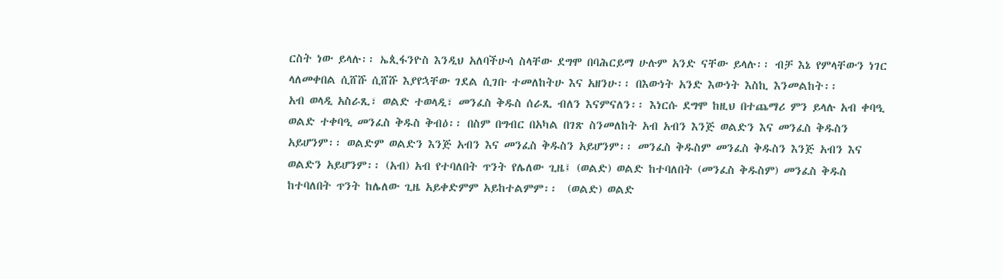ርስት ነው ይላሉ፡፡ ኤጲፋንዮስ እንዲህ አለባችሁሳ ስላቸው ደግሞ በባሕርይማ ሁሉም አንድ ናቸው ይላሉ፡፡ ብቻ እኔ የምላቸውን ነገር ላለመቀበል ሲሸሹ ሲሸሹ እያየኋቸው ገደል ሲገቡ ተመለከትሁ እና አዘንሁ፡፡ በእውነት አንድ እውነት እስኪ እንመልከት፡፡
አብ ወላዲ አስራጺ፣ ወልድ ተወላዲ፣ መንፈስ ቅዱስ ሰራጺ ብለን እናምናለን፡፡ እነርሱ ደግሞ ከዚህ በተጨማሪ ምን ይላሉ አብ ቀባዒ ወልድ ተቀባዒ መንፈስ ቅዱስ ቅብዕ፡፡ በስም በግብር በአካል በገጽ ስንመለከት አብ አብን እንጅ ወልድን እና መንፈስ ቅዱስን አይሆንም፡፡ ወልድም ወልድን እንጅ አብን እና መንፈስ ቅዱስን አይሆንም፡፡ መንፈስ ቅዱስም መንፈስ ቅዱስን እንጅ አብን እና ወልድን አይሆንም፡፡ (አብ) አብ የተባለበት ጥንት የሌለው ጊዜ፤ (ወልድ) ወልድ ከተባለበት (መንፈስ ቅዱስም) መንፈስ ቅዱስ ከተባለበት ጥንት ከሌለው ጊዜ አይቀድምም አይከተልምም፡፡  (ወልድ) ወልድ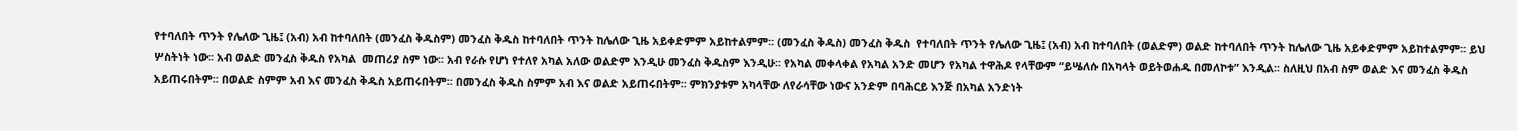የተባለበት ጥንት የሌለው ጊዜ፤ (አብ) አብ ከተባለበት (መንፈስ ቅዱስም) መንፈስ ቅዱስ ከተባለበት ጥንት ከሌለው ጊዜ አይቀድምም አይከተልምም፡፡ (መንፈስ ቅዱስ) መንፈስ ቅዱስ  የተባለበት ጥንት የሌለው ጊዜ፤ (አብ) አብ ከተባለበት (ወልድም) ወልድ ከተባለበት ጥንት ከሌለው ጊዜ አይቀድምም አይከተልምም፡፡ ይህ ሦስትነት ነው፡፡ አብ ወልድ መንፈስ ቅዱስ የአካል  መጠሪያ ስም ነው፡፡ አብ የራሱ የሆነ የተለየ አካል አለው ወልድም እንዲሁ መንፈስ ቅዱስም እንዲሁ፡፡ የአካል መቀላቀል የአካል አንድ መሆን የአካል ተዋሕዶ የላቸውም “ይሤለሱ በአካላት ወይትወሐዱ በመለኮቱ” እንዲል፡፡ ስለዚህ በአብ ስም ወልድ እና መንፈስ ቅዱስ አይጠሩበትም፡፡ በወልድ ስምም አብ እና መንፈስ ቅዱስ አይጠሩበትም፡፡ በመንፈስ ቅዱስ ስምም አብ እና ወልድ አይጠሩበትም፡፡ ምክንያቱም አካላቸው ለየራሳቸው ነውና አንድም በባሕርይ እንጅ በአካል አንድነት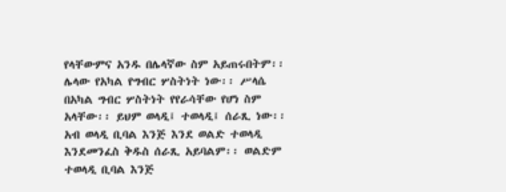የላቸውምና አንዱ በሌላኛው ስም አይጠሩበትም፡፡
ሌላው የአካል የግብር ሦስትነት ነው፡፡ ሥላሴ በአካል ግብር ሦስትነት የየራሳቸው የሆነ ስም አላቸው፡፡ ይህም ወላዲ፤ ተወላዲ፤ ሰራጺ ነው፡፡  አብ ወላዲ ቢባል እንጅ እንደ ወልድ ተወላዲ እንደመንፈስ ቅዱስ ሰራጺ አይባልም፡፡ ወልድም ተወላዲ ቢባል እንጅ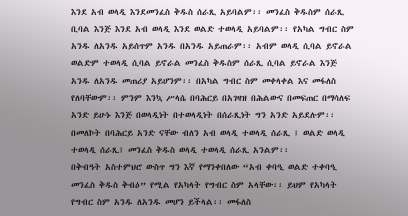እንደ አብ ወላዲ እንደመንፈስ ቅዱስ ሰራጺ አይባልም፡፡ መንፈስ ቅዱስም ሰራጺ ቢባል እንጅ እንደ አብ ወላዲ እንደ ወልድ ተወላዲ አይባልም፡፡ የአካል ግብር ስም አንዱ ለአንዱ አይሰጥም አንዱ በአንዱ አይጠራም፡፡ አብም ወላዲ ሲባል ይኖራል ወልድም ተወላዲ ሲባል ይኖራል መንፈስ ቅዱስም ሰራጺ ሲባል ይኖራል እንጅ አንዱ ለአንዱ መጠሪያ አይሆንም፡፡ በአካል ግብር ስም መቀላቀል እና መፋለስ የለባቸውም፡፡ ምንም እንኳ ሥላሴ በባሕርይ በአገዛዝ በሕልውና በመፍጠር በማሳለፍ አንድ ይሁኑ እንጅ በወላዲነት በተወላዲነት በሰራጺነት ግን አንድ አይደሉም፡፡ በመለኮት በባሕርይ አንድ ናቸው ብለን አብ ወላዲ ተወላዲ ሰራጺ ፤ ወልድ ወላዲ  ተወላዲ ሰራጺ፤ መንፈስ ቅዱስ ወላዲ ተወላዲ ሰራጺ አንልም፡፡
በቅብዓት አስተምህሮ ውስጥ ግን እኛ የማንቀበለው “አብ ቀባዒ ወልድ ተቀባዒ መንፈስ ቅዱስ ቅብዕ” የሚል የአካላት የግብር ስም አላቸው፡፡ ይህም የአካላት የግብር ስም አንዱ ለአንዱ መሆን ይችላል፡፡ መፋለስ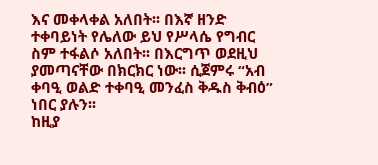እና መቀላቀል አለበት፡፡ በእኛ ዘንድ ተቀባይነት የሌለው ይህ የሥላሴ የግብር ስም ተፋልሶ አለበት፡፡ በእርግጥ ወደዚህ ያመጣናቸው በክርክር ነው፡፡ ሲጀምሩ “አብ ቀባዒ ወልድ ተቀባዒ መንፈስ ቅዱስ ቅብዕ” ነበር ያሉን፡፡
ከዚያ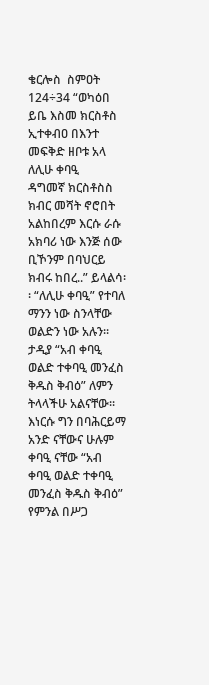ቄርሎስ  ስምዐት 124÷34 “ወካዕበ ይቤ እስመ ክርስቶስ ኢተቀብዐ በእንተ መፍቅድ ዘቦቱ አላ ለሊሁ ቀባዒ
ዳግመኛ ክርስቶስስ ክብር መሻት ኖሮበት አልከበረም እርሱ ራሱ አክባሪ ነው እንጅ ሰው ቢኾንም በባህርይ ክብሩ ከበረ..” ይላልሳ፡፡ “ለሊሁ ቀባዒ” የተባለ ማንን ነው ስንላቸው ወልድን ነው አሉን፡፡ ታዲያ “አብ ቀባዒ ወልድ ተቀባዒ መንፈስ ቅዱስ ቅብዕ” ለምን ትላላችሁ አልናቸው፡፡ እነርሱ ግን በባሕርይማ አንድ ናቸውና ሁሉም ቀባዒ ናቸው “አብ ቀባዒ ወልድ ተቀባዒ መንፈስ ቅዱስ ቅብዕ” የምንል በሥጋ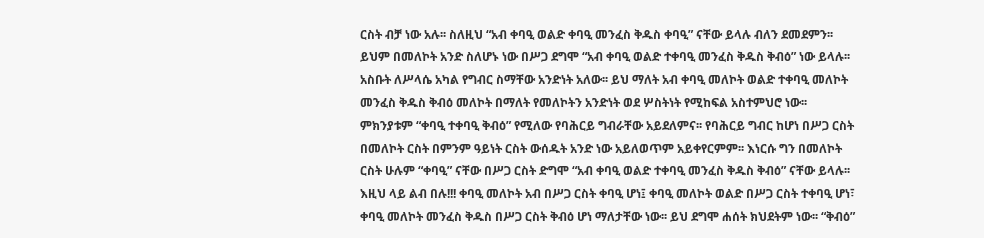ርስት ብቻ ነው አሉ፡፡ ስለዚህ “አብ ቀባዒ ወልድ ቀባዒ መንፈስ ቅዱስ ቀባዒ” ናቸው ይላሉ ብለን ደመደምን፡፡ ይህም በመለኮት አንድ ስለሆኑ ነው በሥጋ ደግሞ “አብ ቀባዒ ወልድ ተቀባዒ መንፈስ ቅዱስ ቅብዕ” ነው ይላሉ፡፡ አስቡት ለሥላሴ አካል የግብር ስማቸው አንድነት አለው፡፡ ይህ ማለት አብ ቀባዒ መለኮት ወልድ ተቀባዒ መለኮት መንፈስ ቅዱስ ቅብዕ መለኮት በማለት የመለኮትን አንድነት ወደ ሦስትነት የሚከፍል አስተምህሮ ነው፡፡ ምክንያቱም “ቀባዒ ተቀባዒ ቅብዕ” የሚለው የባሕርይ ግብራቸው አይደለምና፡፡ የባሕርይ ግብር ከሆነ በሥጋ ርስት በመለኮት ርስት በምንም ዓይነት ርስት ውሰዱት አንድ ነው አይለወጥም አይቀየርምም፡፡ እነርሱ ግን በመለኮት ርስት ሁሉም “ቀባዒ” ናቸው በሥጋ ርስት ድግሞ “አብ ቀባዒ ወልድ ተቀባዒ መንፈስ ቅዱስ ቅብዕ” ናቸው ይላሉ፡፡ እዚህ ላይ ልብ በሉ!!! ቀባዒ መለኮት አብ በሥጋ ርስት ቀባዒ ሆነ፤ ቀባዒ መለኮት ወልድ በሥጋ ርስት ተቀባዒ ሆነ፣ ቀባዒ መለኮት መንፈስ ቅዱስ በሥጋ ርስት ቅብዕ ሆነ ማለታቸው ነው፡፡ ይህ ደግሞ ሐሰት ክህደትም ነው፡፡ “ቅብዕ”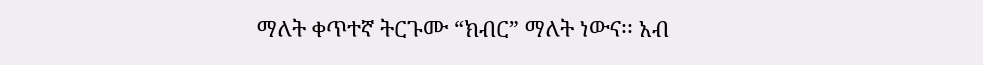ማለት ቀጥተኛ ትርጉሙ “ክብር” ማለት ነውና፡፡ አብ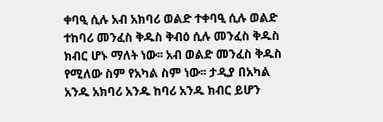ቀባዒ ሲሉ አብ አክባሪ ወልድ ተቀባዒ ሲሉ ወልድ ተከባሪ መንፈስ ቅዱስ ቅብዕ ሲሉ መንፈስ ቅዱስ ክብር ሆኑ ማለት ነው፡፡ አብ ወልድ መንፈስ ቅዱስ የሚለው ስም የአካል ስም ነው፡፡ ታዲያ በአካል አንዱ አክባሪ አንዱ ከባሪ አንዱ ክብር ይሆን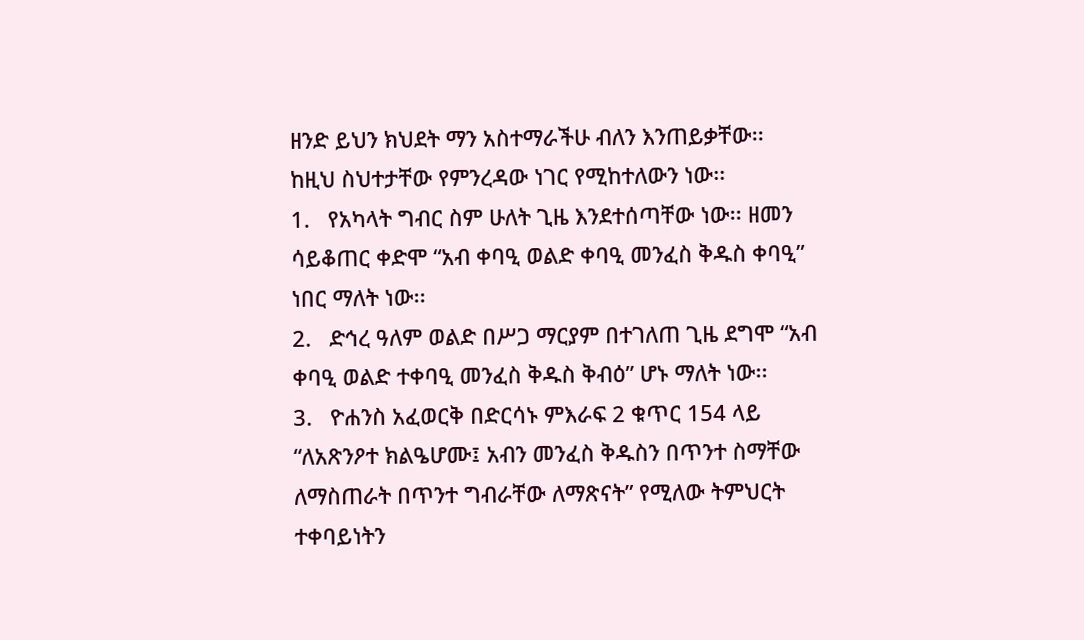ዘንድ ይህን ክህደት ማን አስተማራችሁ ብለን እንጠይቃቸው፡፡
ከዚህ ስህተታቸው የምንረዳው ነገር የሚከተለውን ነው፡፡
1.   የአካላት ግብር ስም ሁለት ጊዜ እንደተሰጣቸው ነው፡፡ ዘመን ሳይቆጠር ቀድሞ “አብ ቀባዒ ወልድ ቀባዒ መንፈስ ቅዱስ ቀባዒ” ነበር ማለት ነው፡፡
2.   ድኅረ ዓለም ወልድ በሥጋ ማርያም በተገለጠ ጊዜ ደግሞ “አብ ቀባዒ ወልድ ተቀባዒ መንፈስ ቅዱስ ቅብዕ” ሆኑ ማለት ነው፡፡
3.   ዮሐንስ አፈወርቅ በድርሳኑ ምእራፍ 2 ቁጥር 154 ላይ “ለአጽንዖተ ክልዔሆሙ፤ አብን መንፈስ ቅዱስን በጥንተ ስማቸው ለማስጠራት በጥንተ ግብራቸው ለማጽናት” የሚለው ትምህርት ተቀባይነትን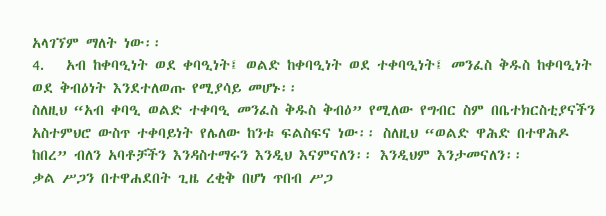አላገኘም ማለት ነው፡፡
4.   አብ ከቀባዒነት ወደ ቀባዒነት፤ ወልድ ከቀባዒነት ወደ ተቀባዒነት፤ መንፈስ ቅዱስ ከቀባዒነት ወደ ቅብዕነት እንደተለወጡ የሚያሳይ መሆኑ፡፡
ስለዚህ “አብ ቀባዒ ወልድ ተቀባዒ መንፈስ ቅዱስ ቅብዕ” የሚለው የግብር ስም በቤተክርስቲያናችን አስተምህሮ ውስጥ ተቀባይነት የሌለው ከንቱ ፍልስፍና ነው፡፡ ስለዚህ “ወልድ ዋሕድ በተዋሕዶ ከበረ” ብለን አባቶቻችን እንዳስተማሩን እንዲህ እናምናለን፡፡ እንዲህም እንታመናለን፡፡
ቃል ሥጋን በተዋሐደበት ጊዜ ረቂቅ በሆነ ጥበብ ሥጋ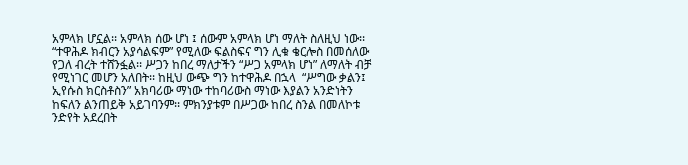አምላክ ሆኗል፡፡ አምላክ ሰው ሆነ ፤ ሰውም አምላክ ሆነ ማለት ስለዚህ ነው፡፡ “ተዋሕዶ ክብርን አያሳልፍም” የሚለው ፍልስፍና ግን ሊቁ ቄርሎስ በመሰለው የጋለ ብረት ተሸንፏል፡፡ ሥጋን ከበረ ማለታችን “ሥጋ አምላክ ሆነ” ለማለት ብቻ የሚነገር መሆን አለበት፡፡ ከዚህ ውጭ ግን ከተዋሕዶ በኋላ  “ሥግው ቃልን፤ ኢየሱስ ክርስቶስን” አክባሪው ማነው ተከባሪውስ ማነው እያልን አንድነትን ከፍለን ልንጠይቅ አይገባንም፡፡ ምክንያቱም በሥጋው ከበረ ስንል በመለኮቱ ንድየት አደረበት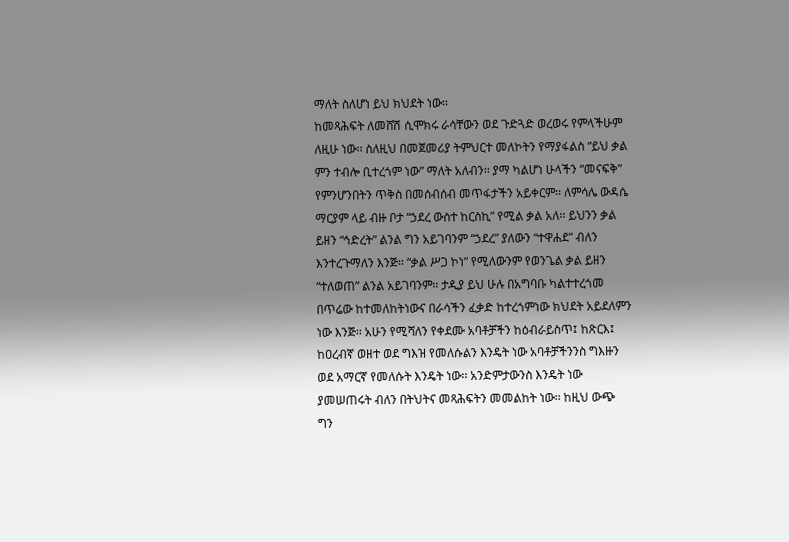ማለት ስለሆነ ይህ ክህደት ነው፡፡
ከመጻሕፍት ለመሸሽ ሲሞክሩ ራሳቸውን ወደ ጉድጓድ ወረወሩ የምላችሁም ለዚሁ ነው፡፡ ስለዚህ በመጀመሪያ ትምህርተ መለኮትን የማያፋልስ “ይህ ቃል ምን ተብሎ ቢተረጎም ነው” ማለት አለብን፡፡ ያማ ካልሆነ ሁላችን “መናፍቅ” የምንሆንበትን ጥቅስ በመሰብሰብ መጥፋታችን አይቀርም፡፡ ለምሳሌ ውዳሴ ማርያም ላይ ብዙ ቦታ “ኃደረ ውስተ ከርስኪ” የሚል ቃል አለ፡፡ ይህንን ቃል  ይዘን “ኅድረት” ልንል ግን አይገባንም “ኃደረ” ያለውን “ተዋሐደ” ብለን እንተረጉማለን እንጅ፡፡ “ቃል ሥጋ ኮነ” የሚለውንም የወንጌል ቃል ይዘን “ተለወጠ” ልንል አይገባንም፡፡ ታዲያ ይህ ሁሉ በአግባቡ ካልተተረጎመ በጥሬው ከተመለከትነውና በራሳችን ፈቃድ ከተረጎምነው ክህደት አይደለምን ነው እንጅ፡፡ አሁን የሚሻለን የቀደሙ አባቶቻችን ከዕብራይስጥ፤ ከጽርእ፤ ከዐረብኛ ወዘተ ወደ ግእዝ የመለሱልን እንዴት ነው አባቶቻችንንስ ግእዙን ወደ አማርኛ የመለሱት እንዴት ነው፡፡ አንድምታውንስ እንዴት ነው ያመሠጠሩት ብለን በትህትና መጻሕፍትን መመልከት ነው፡፡ ከዚህ ውጭ ግን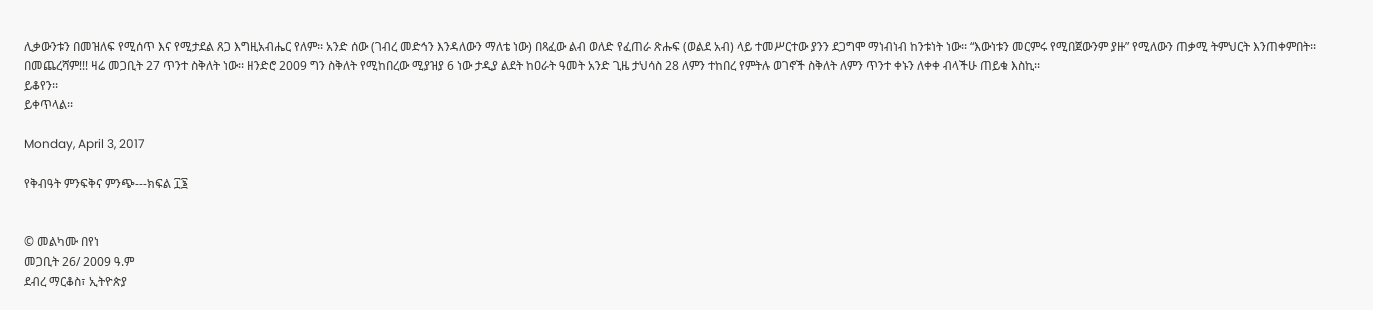ሊቃውንቱን በመዝለፍ የሚሰጥ እና የሚታደል ጸጋ እግዚአብሔር የለም፡፡ አንድ ሰው (ገብረ መድኅን እንዳለውን ማለቴ ነው) በጻፈው ልብ ወለድ የፈጠራ ጽሑፍ (ወልደ አብ) ላይ ተመሥርተው ያንን ደጋግሞ ማነብነብ ከንቱነት ነው፡፡ “እውነቱን መርምሩ የሚበጀውንም ያዙ” የሚለውን ጠቃሚ ትምህርት እንጠቀምበት፡፡
በመጨረሻም!!! ዛሬ መጋቢት 27 ጥንተ ስቅለት ነው፡፡ ዘንድሮ 2009 ግን ስቅለት የሚከበረው ሚያዝያ 6 ነው ታዲያ ልደት ከዐራት ዓመት አንድ ጊዜ ታህሳስ 28 ለምን ተከበረ የምትሉ ወገኖች ስቅለት ለምን ጥንተ ቀኑን ለቀቀ ብላችሁ ጠይቁ እስኪ፡፡
ይቆየን፡፡
ይቀጥላል፡፡

Monday, April 3, 2017

የቅብዓት ምንፍቅና ምንጭ---ክፍል ፲፮


© መልካሙ በየነ
መጋቢት 26/ 2009 ዓ.ም
ደብረ ማርቆስ፣ ኢትዮጵያ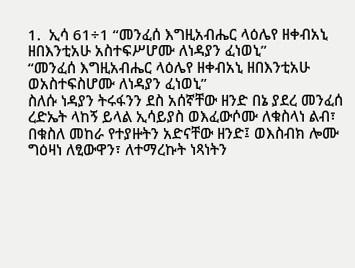1.  ኢሳ 61÷1 “መንፈሰ እግዚአብሔር ላዕሌየ ዘቀብአኒ ዘበእንቲአሁ አስተፍሥሆሙ ለነዳያን ፈነወኒ”
“መንፈሰ እግዚአብሔር ላዕሌየ ዘቀብአኒ ዘበእንቲአሁ ወአስተፍስሆሙ ለነዳያን ፈነወኒ”
ስለሱ ነዳያን ትሩፋንን ደስ አሰኛቸው ዘንድ በኔ ያደረ መንፈሰ ረድኤት ላከኝ ይላል ኢሳይያስ ወእፈውሶሙ ለቁስላነ ልብ፣ በቁስለ መከራ የተያዙትን አድናቸው ዘንድ፤ ወእስብክ ሎሙ ግዕዛነ ለፂውዋን፣ ለተማረኩት ነጻነትን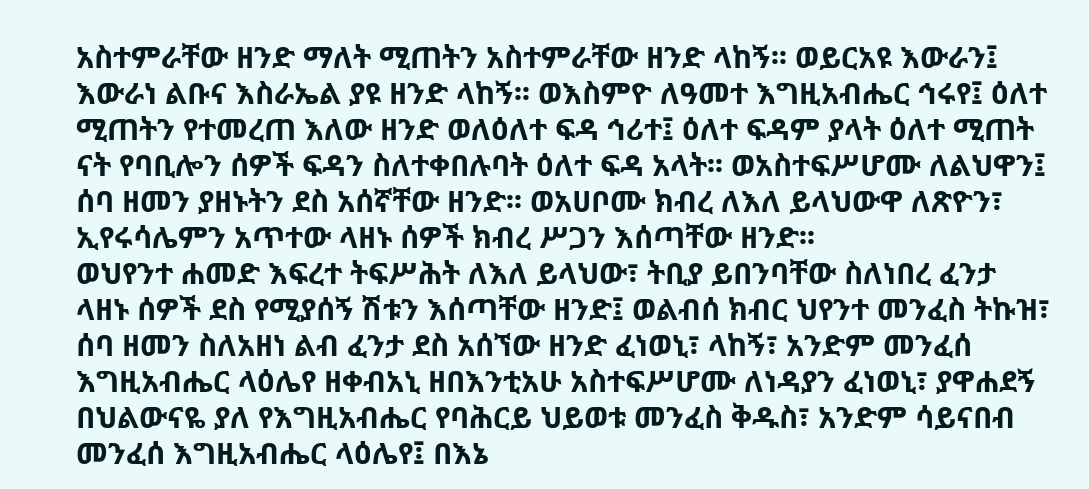አስተምራቸው ዘንድ ማለት ሚጠትን አስተምራቸው ዘንድ ላከኝ፡፡ ወይርአዩ እውራን፤ እውራነ ልቡና እስራኤል ያዩ ዘንድ ላከኝ፡፡ ወእስምዮ ለዓመተ እግዚአብሔር ኅሩየ፤ ዕለተ ሚጠትን የተመረጠ እለው ዘንድ ወለዕለተ ፍዳ ኅሪተ፤ ዕለተ ፍዳም ያላት ዕለተ ሚጠት ናት የባቢሎን ሰዎች ፍዳን ስለተቀበሉባት ዕለተ ፍዳ አላት፡፡ ወአስተፍሥሆሙ ለልህዋን፤ ሰባ ዘመን ያዘኑትን ደስ አሰኛቸው ዘንድ፡፡ ወአሀቦሙ ክብረ ለእለ ይላህውዋ ለጽዮን፣ ኢየሩሳሌምን አጥተው ላዘኑ ሰዎች ክብረ ሥጋን እሰጣቸው ዘንድ፡፡
ወህየንተ ሐመድ እፍረተ ትፍሥሕት ለእለ ይላህው፣ ትቢያ ይበንባቸው ስለነበረ ፈንታ ላዘኑ ሰዎች ደስ የሚያሰኝ ሽቱን እሰጣቸው ዘንድ፤ ወልብሰ ክብር ህየንተ መንፈስ ትኩዝ፣ ሰባ ዘመን ስለአዘነ ልብ ፈንታ ደስ አሰኘው ዘንድ ፈነወኒ፣ ላከኝ፣ አንድም መንፈሰ እግዚአብሔር ላዕሌየ ዘቀብአኒ ዘበእንቲአሁ አስተፍሥሆሙ ለነዳያን ፈነወኒ፣ ያዋሐደኝ በህልውናዬ ያለ የእግዚአብሔር የባሕርይ ህይወቱ መንፈስ ቅዱስ፣ አንድም ሳይናበብ መንፈሰ እግዚአብሔር ላዕሌየ፤ በእኔ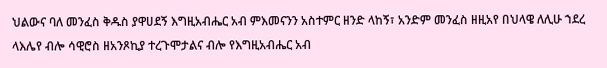ህልውና ባለ መንፈስ ቅዱስ ያዋሀደኝ እግዚአብሔር አብ ምእመናንን አስተምር ዘንድ ላከኝ፣ አንድም መንፈስ ዘዚአየ በህላዌ ለሊሁ ኀደረ ላእሌየ ብሎ ሳዊሮስ ዘአንጾኪያ ተረጉሞታልና ብሎ የእግዚአብሔር አብ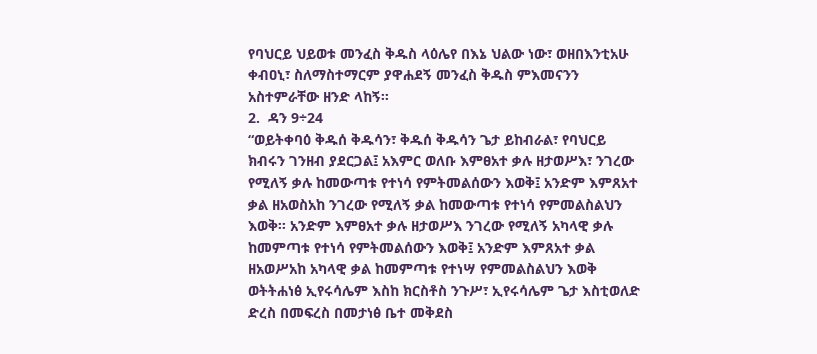የባህርይ ህይወቱ መንፈስ ቅዱስ ላዕሌየ በእኔ ህልው ነው፣ ወዘበእንቲአሁ ቀብዐኒ፣ ስለማስተማርም ያዋሐደኝ መንፈስ ቅዱስ ምእመናንን አስተምራቸው ዘንድ ላከኝ፡፡
2.  ዳን 9÷24
“ወይትቀባዕ ቅዱሰ ቅዱሳን፣ ቅዱሰ ቅዱሳን ጌታ ይከብራል፣ የባህርይ ክብሩን ገንዘብ ያደርጋል፤ አእምር ወለቡ እምፀአተ ቃሉ ዘታወሥእ፣ ንገረው የሚለኝ ቃሉ ከመውጣቱ የተነሳ የምትመልሰውን እወቅ፤ አንድም እምጸአተ ቃል ዘአወስአከ ንገረው የሚለኝ ቃል ከመውጣቱ የተነሳ የምመልስልህን እወቅ፡፡ አንድም እምፀአተ ቃሉ ዘታወሥእ ንገረው የሚለኝ አካላዊ ቃሉ ከመምጣቱ የተነሳ የምትመልሰውን እወቅ፤ አንድም እምጸአተ ቃል ዘአወሥአከ አካላዊ ቃል ከመምጣቱ የተነሣ የምመልስልህን እወቅ ወትትሐነፅ ኢየሩሳሌም እስከ ክርስቶስ ንጉሥ፣ ኢየሩሳሌም ጌታ እስቲወለድ ድረስ በመፍረስ በመታነፅ ቤተ መቅደስ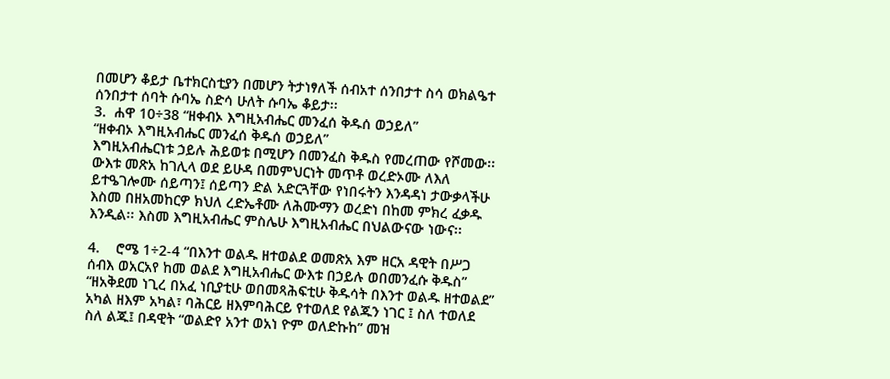በመሆን ቆይታ ቤተክርስቲያን በመሆን ትታነፃለች ሰብአተ ሰንበታተ ስሳ ወክልዔተ ሰንበታተ ሰባት ሱባኤ ስድሳ ሁለት ሱባኤ ቆይታ፡፡
3.  ሐዋ 10÷38 “ዘቀብኦ እግዚአብሔር መንፈሰ ቅዱሰ ወኃይለ”
“ዘቀብኦ እግዚአብሔር መንፈሰ ቅዱሰ ወኃይለ”
እግዚአብሔርነቱ ኃይሉ ሕይወቱ በሚሆን በመንፈስ ቅዱስ የመረጠው የሾመው፡፡ ውእቱ መጽአ ከገሊላ ወደ ይሁዳ በመምህርነት መጥቶ ወረድኦሙ ለእለ ይተዔገሎሙ ሰይጣን፤ ሰይጣን ድል አድርጓቸው የነበሩትን እንዳዳነ ታውቃላችሁ እስመ በዘአመከርዎ ክህለ ረድኤቶሙ ለሕሙማን ወረድነ በከመ ምክረ ፈቃዱ እንዲል፡፡ እስመ እግዚአብሔር ምስሌሁ እግዚአብሔር በህልውናው ነውና፡፡

4.    ሮሜ 1÷2-4 “በእንተ ወልዱ ዘተወልደ ወመጽአ እም ዘርአ ዳዊት በሥጋ ሰብእ ወአርአየ ከመ ወልደ እግዚአብሔር ውእቱ በኃይሉ ወበመንፈሱ ቅዱስ”
“ዘአቅደመ ነጊረ በአፈ ነቢያቲሁ ወበመጻሕፍቲሁ ቅዱሳት በእንተ ወልዱ ዘተወልደ”
አካል ዘእም አካል፣ ባሕርይ ዘእምባሕርይ የተወለደ የልጁን ነገር ፤ ስለ ተወለደ ስለ ልጁ፤ በዳዊት “ወልድየ አንተ ወአነ ዮም ወለድኩከ” መዝ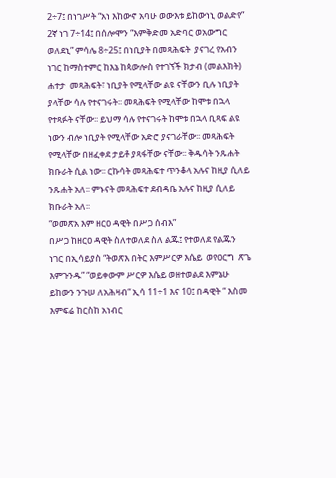2÷7፤ በነገሥት “አነ እከውኖ አባሁ ወውእቱ ይከውነኒ ወልድየ” 2ኛ ነገ 7÷14፤ በሰሎሞን “እምቅድመ አድባር ወአውግር ወለደኒ” ምሳሌ 8÷25፤ በነቢያት በመጻሕፍት  ያናገረ የአብን ነገር ከማስተምር ከእኔ ከጳውሎስ የተገኘች ክታብ (መልእክት)  ሐተታ  መጻሕፍት፣ ነቢያት የሚላቸው ልዩ ናቸውን ቢሉ ነቢያት ያላቸው ሳሉ የተናገሩት፡፡ መጻሕፍት የሚላቸው ከሞቱ በኋላ የተጻፉት ናቸው፡፡ ይህማ ሳሉ የተናገሩት ከሞቱ በኋላ ቢጻፍ ልዩ ነውን ብሎ ነቢያት የሚላቸው አድሮ ያናገራቸው፡፡ መጻሕፍት የሚላቸው በዘፈቀደ ታይቶ ያጻፋቸው ናቸው፡፡ ቅዱሳት ንጹሐት ክቡራት ሲል ነው፡፡ ርኩሳት መጻሕፍተ ጥንቆላ አሉና ከዚያ ሲለይ ንጹሐት አለ፡፡ ምኑናት መጻሕፍተ ደብዳቤ አሉና ከዚያ ሲለይ ክቡራት አለ፡፡
“ወመጽአ እም ዘርዐ ዳዊት በሥጋ ሰብእ”
በሥጋ ከዘርዐ ዳዊት ስለተወለደ ስለ ልጁ፤ የተወለደ የልጁን ነገር በኢሳይያስ “ትወጽእ በትር እምሥርዎ እሴይ  ወየዐርግ  ጽጌ እምጉንዱ” “ወይቀውም ሥርዎ እሴይ ወዘተወልደ እምኔሁ ይከውን ንጉሠ ለአሕዛብ“ ኢሳ 11÷1 እና 10፤ በዳዊት “ እስመ እምፍሬ ከርስከ አነብር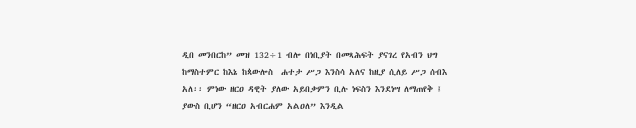ዲበ መንበርከ” መዝ 132÷1 ብሎ በነቢያት በመጻሕፍት ያናገረ የአብን ህግ ከማስተምር ከእኔ ከጳውሎስ  ሐተታ ሥጋ እንስሳ አለና ከዚያ ሲለይ ሥጋ ሰብእ አለ፡፡ ምነው ዘርዐ ዳዊት ያለው አይበቃምን ቢሉ ነፍስን እንደነሣ ለማጠየቅ ፤ ያውስ ቢሆን “ዘርዐ አብርሐም አልዐለ” እንዲል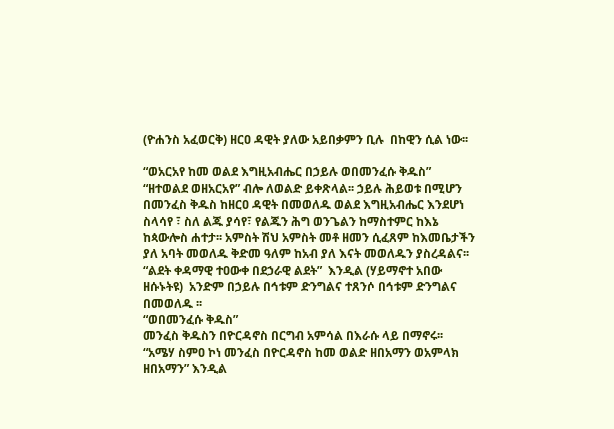(ዮሐንስ አፈወርቅ) ዘርዐ ዳዊት ያለው አይበቃምን ቢሉ  በከዊን ሲል ነው፡፡

“ወአርአየ ከመ ወልደ እግዚአብሔር በኃይሉ ወበመንፈሱ ቅዱስ”
“ዘተወልደ ወዘአርአየ” ብሎ ለወልድ ይቀጽላል፡፡ ኃይሉ ሕይወቱ በሚሆን በመንፈስ ቅዱስ ከዘርዐ ዳዊት በመወለዱ ወልደ እግዚአብሔር እንደሆነ ስላሳየ ፣ ስለ ልጁ ያሳየ፣ የልጁን ሕግ ወንጌልን ከማስተምር ከእኔ ከጳውሎስ ሐተታ፡፡ አምስት ሽህ አምስት መቶ ዘመን ሲፈጸም ከእመቤታችን ያለ አባት መወለዱ ቅድመ ዓለም ከአብ ያለ እናት መወለዱን ያስረዳልና፡፡ “ልደት ቀዳማዊ ተዐውቀ በደኃራዊ ልደት”  እንዲል (ሃይማኖተ አበው ዘሱኑትዩ)  አንድም በኃይሉ በኅቱም ድንግልና ተጸንሶ በኅቱም ድንግልና በመወለዱ ፡፡
“ወበመንፈሱ ቅዱስ”
መንፈስ ቅዱስን በዮርዳኖስ በርግብ አምሳል በእራሱ ላይ በማኖሩ፡፡ “አሜሃ ስምዐ ኮነ መንፈስ በዮርዳኖስ ከመ ወልድ ዘበአማን ወአምላክ ዘበአማን” እንዲል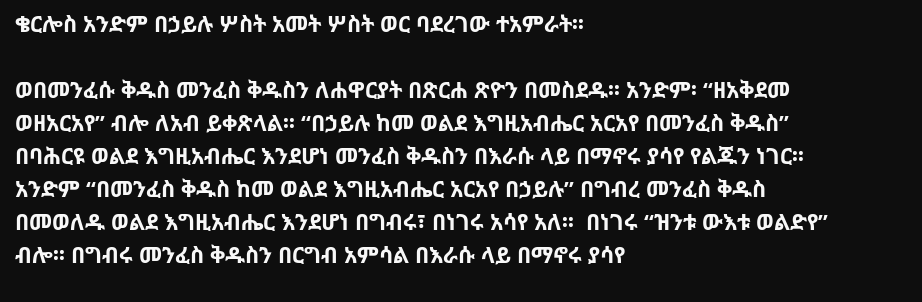ቄርሎስ አንድም በኃይሉ ሦስት አመት ሦስት ወር ባደረገው ተአምራት፡፡

ወበመንፈሱ ቅዱስ መንፈስ ቅዱስን ለሐዋርያት በጽርሐ ጽዮን በመስደዱ፡፡ አንድም፡ “ዘአቅደመ ወዘአርአየ” ብሎ ለአብ ይቀጽላል፡፡ “በኃይሉ ከመ ወልደ እግዚአብሔር አርአየ በመንፈስ ቅዱስ”  በባሕርዩ ወልደ እግዚአብሔር እንደሆነ መንፈስ ቅዱስን በእራሱ ላይ በማኖሩ ያሳየ የልጁን ነገር፡፡ አንድም “በመንፈስ ቅዱስ ከመ ወልደ እግዚአብሔር አርአየ በኃይሉ” በግብረ መንፈስ ቅዱስ በመወለዱ ወልደ እግዚአብሔር እንደሆነ በግብሩ፣ በነገሩ አሳየ አለ፡፡  በነገሩ “ዝንቱ ውእቱ ወልድየ” ብሎ፡፡ በግብሩ መንፈስ ቅዱስን በርግብ አምሳል በእራሱ ላይ በማኖሩ ያሳየ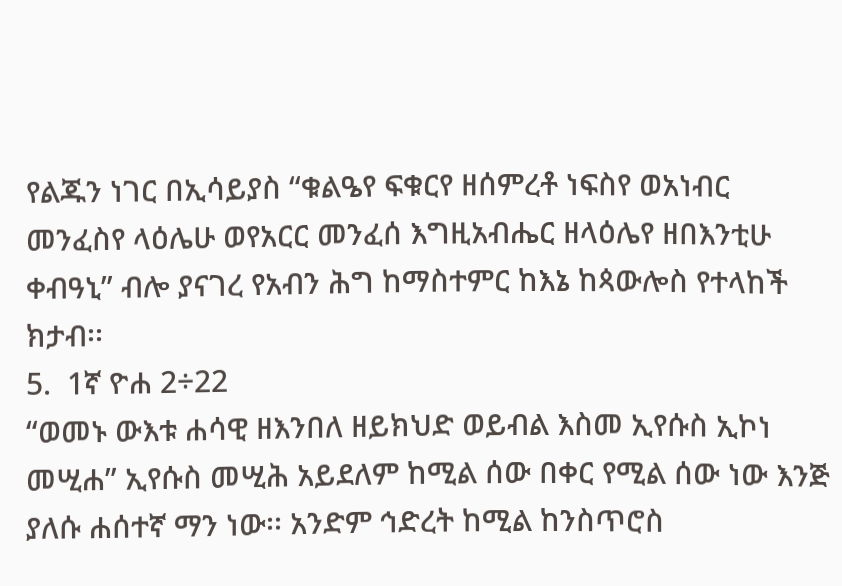የልጁን ነገር በኢሳይያስ “ቁልዔየ ፍቁርየ ዘሰምረቶ ነፍስየ ወአነብር መንፈስየ ላዕሌሁ ወየአርር መንፈሰ እግዚአብሔር ዘላዕሌየ ዘበእንቲሁ ቀብዓኒ” ብሎ ያናገረ የአብን ሕግ ከማስተምር ከእኔ ከጳውሎስ የተላከች ክታብ፡፡
5.  1ኛ ዮሐ 2÷22
“ወመኑ ውእቱ ሐሳዊ ዘእንበለ ዘይክህድ ወይብል እስመ ኢየሱስ ኢኮነ መሢሐ” ኢየሱስ መሢሕ አይደለም ከሚል ሰው በቀር የሚል ሰው ነው እንጅ ያለሱ ሐሰተኛ ማን ነው፡፡ አንድም ኅድረት ከሚል ከንስጥሮስ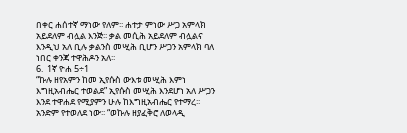በቀር ሐሰተኛ ማነው የለም፡፡ ሐተታ ምነው ሥጋ አምላክ አይደለም ብሏል እንጅ፡፡ ቃል መሲሕ አይደለም ብሏልና እንዲህ አለ ቢሉ ቃልንስ መሢሕ ቢሆን ሥጋን አምላክ ባለ ነበር ቀንጃ ተዋሕዶን አለ፡፡
6.  1ኛ ዮሐ 5÷1
“ኩሉ ዘየአምን ከመ ኢየሱስ ውእቱ መሢሕ እምነ እግዚአብሔር ተወልደ” ኢየሱስ መሢሕ እንደሆነ አለ ሥጋን እንደ ተዋሐደ የሚያምን ሁሉ ከእግዚአብሔር የተማረ፡፡ አንድም የተወለደ ነው፡፡ “ወኩሉ ዘያፈቅሮ ለወላዲ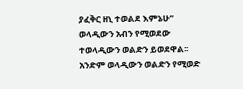ያፈቅር ዘኒ ተወልደ እምኔሁ” ወላዲውን አብን የሚወደው ተወላዲውን ወልድን ይወደዋል፡፡ አንድም ወላዲውን ወልድን የሚወድ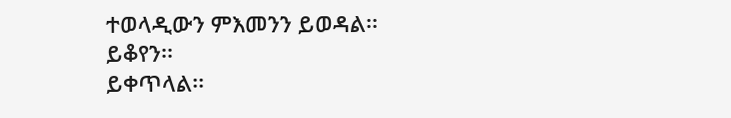ተወላዲውን ምእመንን ይወዳል፡፡
ይቆየን፡፡
ይቀጥላል፡፡